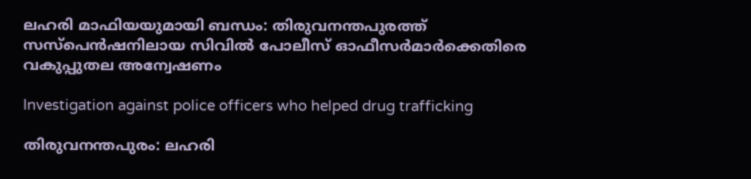ലഹരി മാഫിയയുമായി ബന്ധം: തിരുവനന്തപുരത്ത് സസ്‌പെൻഷനിലായ സിവിൽ പോലീസ് ഓഫീസർമാർക്കെതിരെ വകുപ്പുതല അന്വേഷണം

Investigation against police officers who helped drug trafficking

തിരുവനന്തപുരം: ലഹരി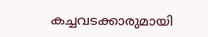കച്ചവടക്കാരുമായി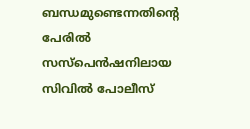ബന്ധമുണ്ടെന്നതിന്റെ പേരിൽ സസ്പെൻഷനിലായ സിവിൽ പോലീസ്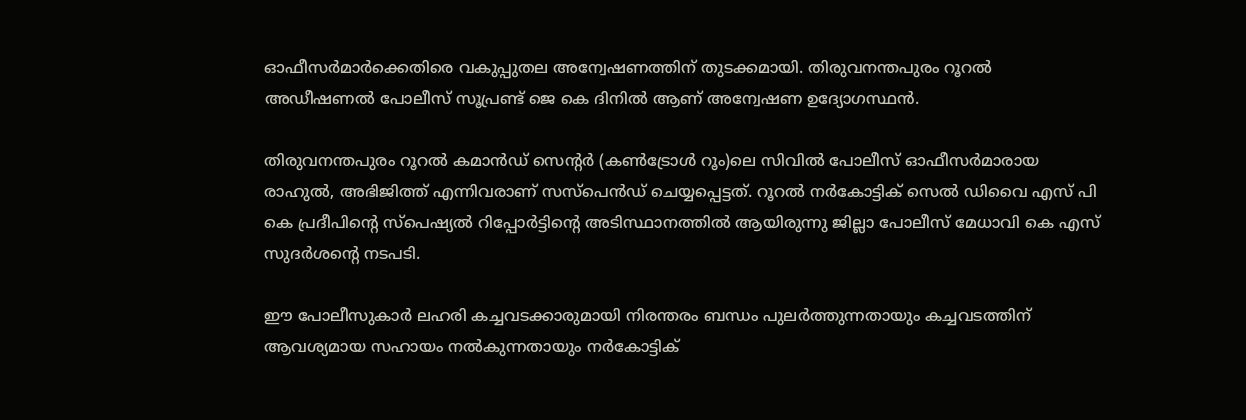ഓഫീസർമാർക്കെതിരെ വകുപ്പുതല അന്വേഷണത്തിന് തുടക്കമായി. തിരുവനന്തപുരം റൂറൽ അഡീഷണൽ പോലീസ് സൂപ്രണ്ട് ജെ കെ ദിനിൽ ആണ് അന്വേഷണ ഉദ്യോഗസ്ഥൻ.

തിരുവനന്തപുരം റൂറൽ കമാൻഡ് സെന്റർ (കൺട്രോൾ റൂം)ലെ സിവിൽ പോലീസ് ഓഫീസർമാരായ രാഹുൽ, അഭിജിത്ത് എന്നിവരാണ് സസ്പെൻഡ് ചെയ്യപ്പെട്ടത്. റൂറൽ നർകോട്ടിക് സെൽ ഡിവൈ എസ് പി കെ പ്രദീപിന്റെ സ്പെഷ്യൽ റിപ്പോർട്ടിന്റെ അടിസ്ഥാനത്തിൽ ആയിരുന്നു ജില്ലാ പോലീസ് മേധാവി കെ എസ് സുദർശന്റെ നടപടി.

ഈ പോലീസുകാർ ലഹരി കച്ചവടക്കാരുമായി നിരന്തരം ബന്ധം പുലർത്തുന്നതായും കച്ചവടത്തിന് ആവശ്യമായ സഹായം നൽകുന്നതായും നർകോട്ടിക്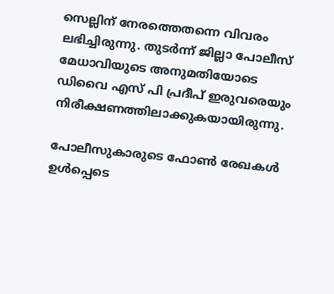സെല്ലിന് നേരത്തെതന്നെ വിവരം ലഭിച്ചിരുന്നു. തുടർന്ന് ജില്ലാ പോലീസ് മേധാവിയുടെ അനുമതിയോടെ ഡിവൈ എസ് പി പ്രദീപ് ഇരുവരെയും നിരീക്ഷണത്തിലാക്കുകയായിരുന്നു.

പോലീസുകാരുടെ ഫോൺ രേഖകൾ ഉൾപ്പെടെ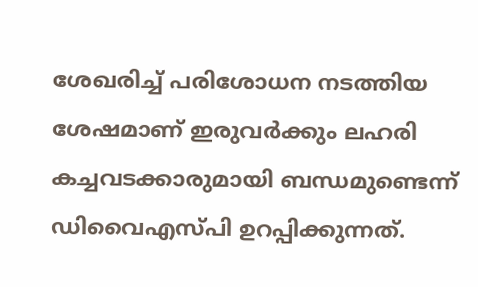ശേഖരിച്ച് പരിശോധന നടത്തിയ ശേഷമാണ് ഇരുവർക്കും ലഹരി കച്ചവടക്കാരുമായി ബന്ധമുണ്ടെന്ന് ഡിവൈഎസ്പി ഉറപ്പിക്കുന്നത്.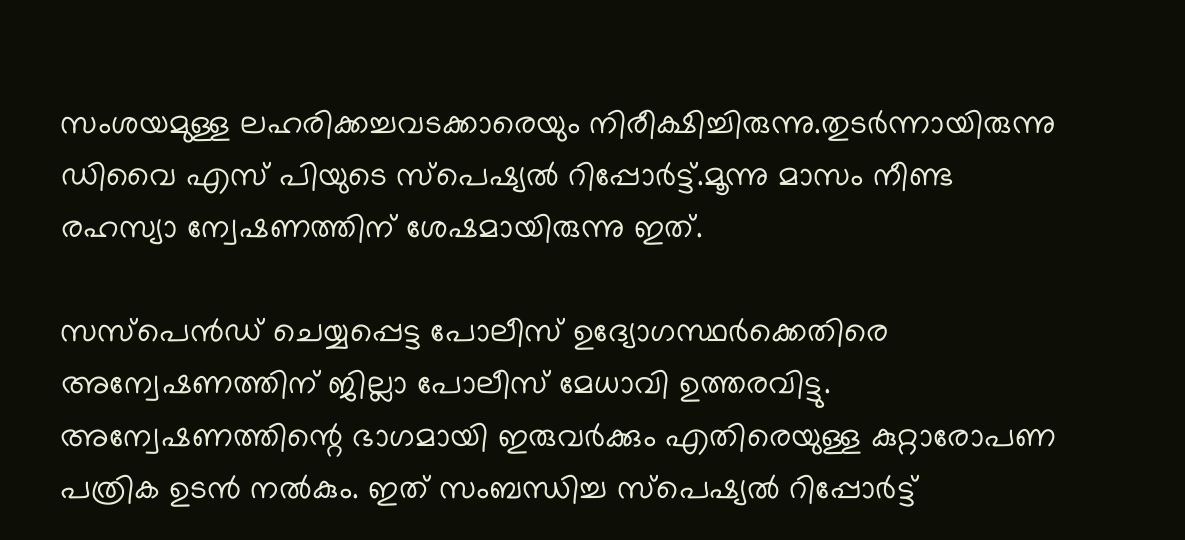സംശയമുള്ള ലഹരിക്കച്ചവടക്കാരെയും നിരീക്ഷിച്ചിരുന്നു.തുടർന്നായിരുന്നു ഡിവൈ എസ് പിയുടെ സ്പെഷ്യൽ റിപ്പോർട്ട്.മൂന്നു മാസം നീണ്ട രഹസ്യാ ന്വേഷണത്തിന് ശേഷമായിരുന്നു ഇത്.

സസ്‌പെൻഡ് ചെയ്യപ്പെട്ട പോലീസ് ഉദ്യോഗസ്ഥർക്കെതിരെ അന്വേഷണത്തിന് ജില്ലാ പോലീസ് മേധാവി ഉത്തരവിട്ടു. അന്വേഷണത്തിന്റെ ഭാഗമായി ഇരുവർക്കും എതിരെയുള്ള കുറ്റാരോപണ പത്രിക ഉടൻ നൽകും. ഇത് സംബന്ധിച്ച സ്പെഷ്യൽ റിപ്പോർട്ട്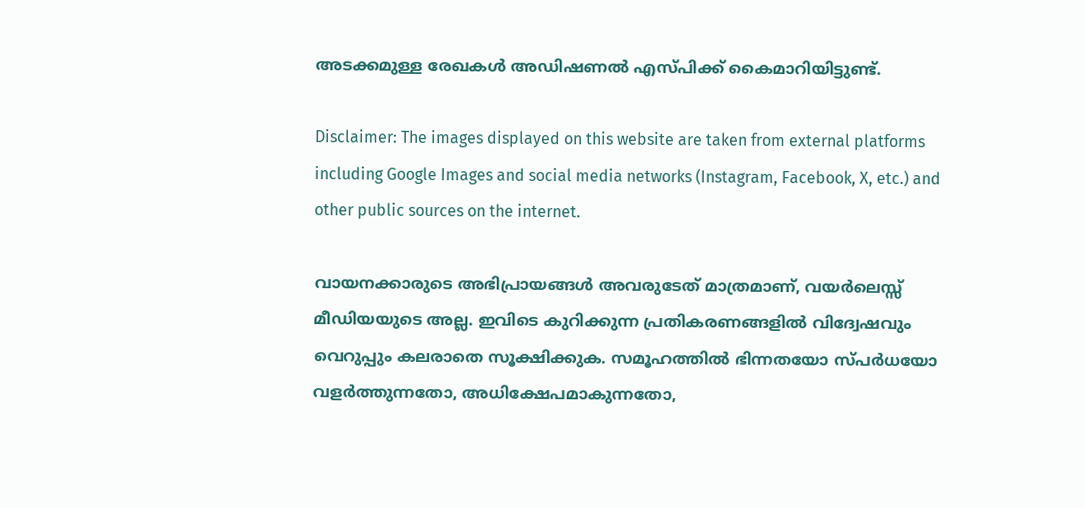അടക്കമുള്ള രേഖകൾ അഡിഷണൽ എസ്പിക്ക് കൈമാറിയിട്ടുണ്ട്.

Disclaimer: The images displayed on this website are taken from external platforms including Google Images and social media networks (Instagram, Facebook, X, etc.) and other public sources on the internet.

വായനക്കാരുടെ അഭിപ്രായങ്ങള്‍ അവരുടേത് മാത്രമാണ്, വയർലെസ്സ് മീഡിയയുടെ അല്ല. ഇവിടെ കുറിക്കുന്ന പ്രതികരണങ്ങളിൽ വിദ്വേഷവും വെറുപ്പും കലരാതെ സൂക്ഷിക്കുക. സമൂഹത്തിൽ ഭിന്നതയോ സ്‌പർധയോ വളർത്തുന്നതോ, അധിക്ഷേപമാകുന്നതോ,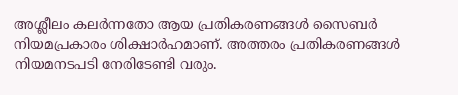അശ്ലീലം കലർന്നതോ ആയ പ്രതികരണങ്ങൾ സൈബർ നിയമപ്രകാരം ശിക്ഷാർഹമാണ്. അത്തരം പ്രതികരണങ്ങൾ നിയമനടപടി നേരിടേണ്ടി വരും.